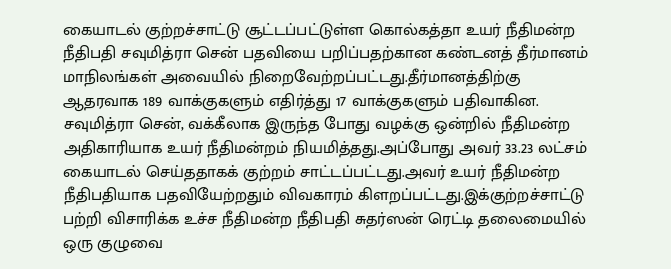கையாடல் குற்றச்சாட்டு சூட்டப்பட்டுள்ள கொல்கத்தா உயர் நீதிமன்ற நீதிபதி சவுமித்ரா சென் பதவியை பறிப்பதற்கான கண்டனத் தீர்மானம் மாநிலங்கள் அவையில் நிறைவேற்றப்பட்டது.தீர்மானத்திற்கு ஆதரவாக 189 வாக்குகளும் எதிர்த்து 17 வாக்குகளும் பதிவாகின.
சவுமித்ரா சென், வக்கீலாக இருந்த போது வழக்கு ஒன்றில் நீதிமன்ற அதிகாரியாக உயர் நீதிமன்றம் நியமித்தது.அப்போது அவர் 33.23 லட்சம் கையாடல் செய்ததாகக் குற்றம் சாட்டப்பட்டது.அவர் உயர் நீதிமன்ற நீதிபதியாக பதவியேற்றதும் விவகாரம் கிளறப்பட்டது.இக்குற்றச்சாட்டு பற்றி விசாரிக்க உச்ச நீதிமன்ற நீதிபதி சுதர்ஸன் ரெட்டி தலைமையில் ஒரு குழுவை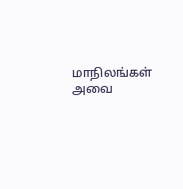மாநிலங்கள் அவை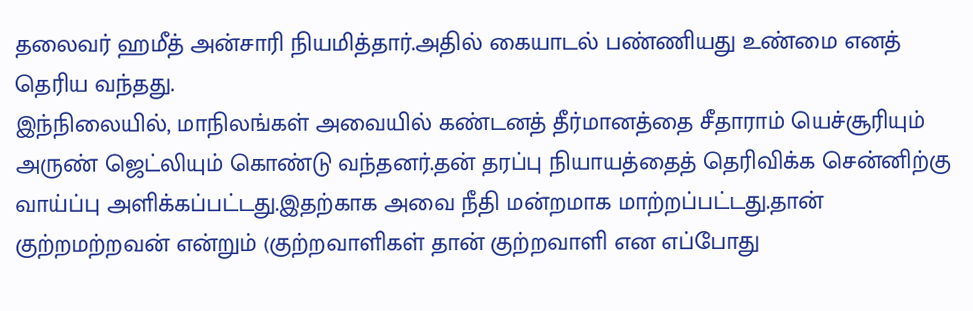தலைவர் ஹமீத் அன்சாரி நியமித்தார்.அதில் கையாடல் பண்ணியது உண்மை எனத் தெரிய வந்தது.
இந்நிலையில், மாநிலங்கள் அவையில் கண்டனத் தீர்மானத்தை சீதாராம் யெச்சூரியும் அருண் ஜெட்லியும் கொண்டு வந்தனர்.தன் தரப்பு நியாயத்தைத் தெரிவிக்க சென்னிற்கு வாய்ப்பு அளிக்கப்பட்டது.இதற்காக அவை நீதி மன்றமாக மாற்றப்பட்டது.தான் குற்றமற்றவன் என்றும் (குற்றவாளிகள் தான் குற்றவாளி என எப்போது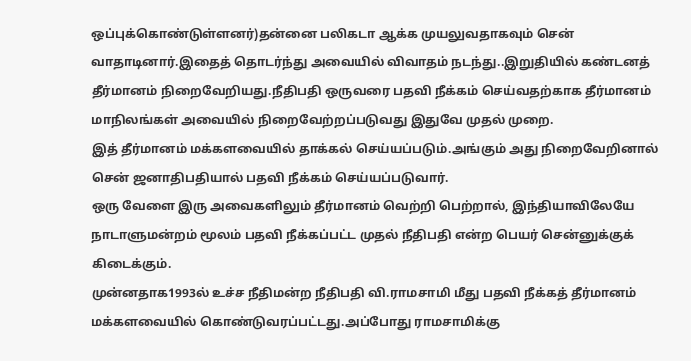ஒப்புக்கொண்டுள்ளனர்)தன்னை பலிகடா ஆக்க முயலுவதாகவும் சென் வாதாடினார்.இதைத் தொடர்ந்து அவையில் விவாதம் நடந்து..இறுதியில் கண்டனத் தீர்மானம் நிறைவேறியது.நீதிபதி ஒருவரை பதவி நீக்கம் செய்வதற்காக தீர்மானம் மாநிலங்கள் அவையில் நிறைவேற்றப்படுவது இதுவே முதல் முறை.
இத் தீர்மானம் மக்களவையில் தாக்கல் செய்யப்படும்.அங்கும் அது நிறைவேறினால் சென் ஜனாதிபதியால் பதவி நீக்கம் செய்யப்படுவார்.
ஒரு வேளை இரு அவைகளிலும் தீர்மானம் வெற்றி பெற்றால், இந்தியாவிலேயே நாடாளுமன்றம் மூலம் பதவி நீக்கப்பட்ட முதல் நீதிபதி என்ற பெயர் சென்னுக்குக் கிடைக்கும்.
முன்னதாக1993ல் உச்ச நீதிமன்ற நீதிபதி வி.ராமசாமி மீது பதவி நீக்கத் தீர்மானம் மக்களவையில் கொண்டுவரப்பட்டது.அப்போது ராமசாமிக்கு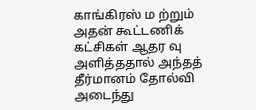காங்கிரஸ் ம ற்றும் அதன் கூட்டணிக் கட்சிகள் ஆதர வு அளித்ததால் அந்தத் தீர்மானம் தோல்வி அடைந்து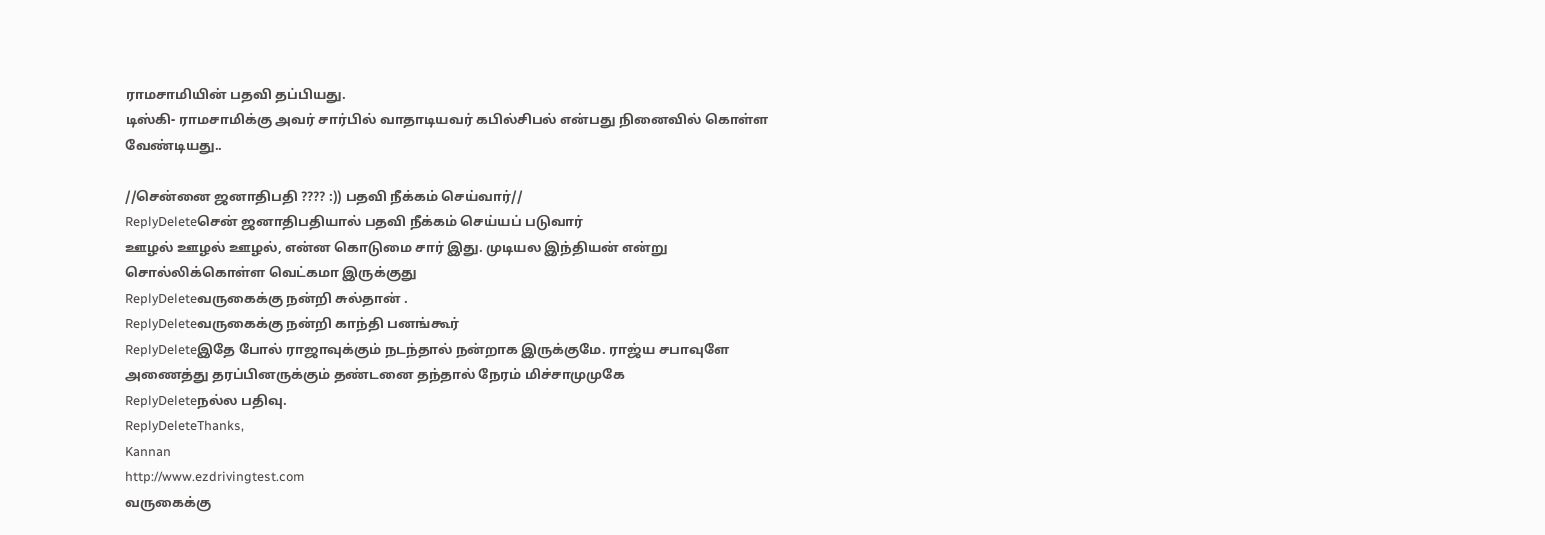ராமசாமியின் பதவி தப்பியது.
டிஸ்கி- ராமசாமிக்கு அவர் சார்பில் வாதாடியவர் கபில்சிபல் என்பது நினைவில் கொள்ள வேண்டியது..

//சென்னை ஜனாதிபதி ???? :)) பதவி நீக்கம் செய்வார்//
ReplyDeleteசென் ஜனாதிபதியால் பதவி நீக்கம் செய்யப் படுவார்
ஊழல் ஊழல் ஊழல், என்ன கொடுமை சார் இது. முடியல இந்தியன் என்று சொல்லிக்கொள்ள வெட்கமா இருக்குது
ReplyDeleteவருகைக்கு நன்றி சுல்தான் .
ReplyDeleteவருகைக்கு நன்றி காந்தி பனங்கூர்
ReplyDeleteஇதே போல் ராஜாவுக்கும் நடந்தால் நன்றாக இருக்குமே. ராஜ்ய சபாவுளே அணைத்து தரப்பினருக்கும் தண்டனை தந்தால் நேரம் மிச்சாமுமுகே
ReplyDeleteநல்ல பதிவு.
ReplyDeleteThanks,
Kannan
http://www.ezdrivingtest.com
வருகைக்கு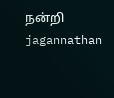நன்றி jagannathan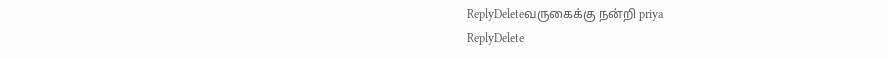ReplyDeleteவருகைக்கு நன்றி priya
ReplyDelete